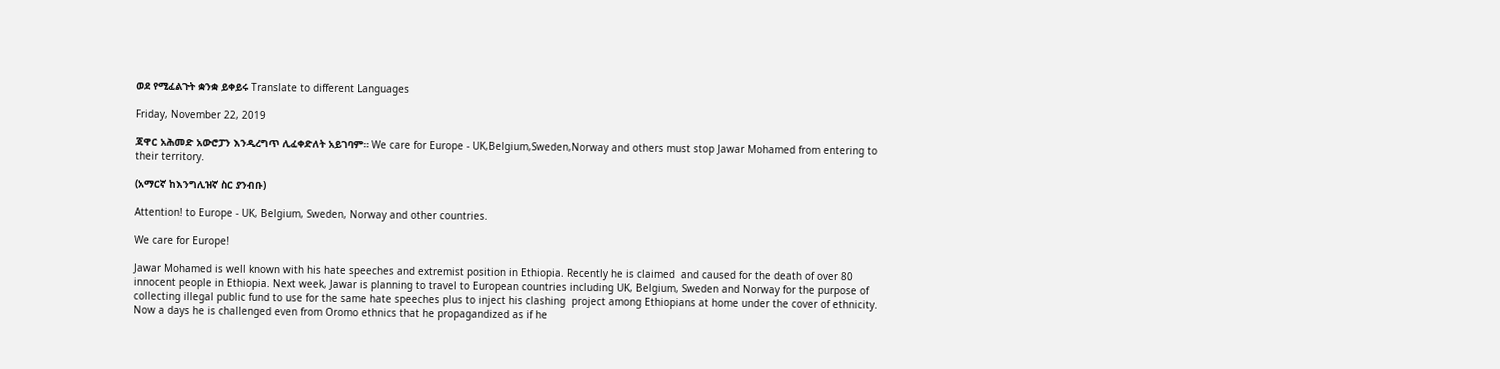ወደ የሚፈልጉት ቋንቋ ይቀይሩ Translate to different Languages

Friday, November 22, 2019

ጃዋር አሕመድ አውሮፓን እንዲረግጥ ሊፈቀድለት አይገባም። We care for Europe - UK,Belgium,Sweden,Norway and others must stop Jawar Mohamed from entering to their territory.

(አማርኛ ከእንግሊዝኛ ስር ያንብቡ)

Attention! to Europe - UK, Belgium, Sweden, Norway and other countries.

We care for Europe!

Jawar Mohamed is well known with his hate speeches and extremist position in Ethiopia. Recently he is claimed  and caused for the death of over 80 innocent people in Ethiopia. Next week, Jawar is planning to travel to European countries including UK, Belgium, Sweden and Norway for the purpose of collecting illegal public fund to use for the same hate speeches plus to inject his clashing  project among Ethiopians at home under the cover of ethnicity. Now a days he is challenged even from Oromo ethnics that he propagandized as if he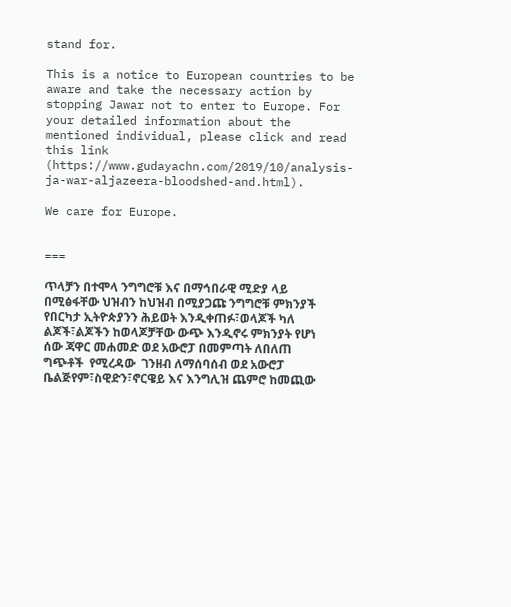stand for.

This is a notice to European countries to be aware and take the necessary action by stopping Jawar not to enter to Europe. For your detailed information about the mentioned individual, please click and read this link (https://www.gudayachn.com/2019/10/analysis-ja-war-aljazeera-bloodshed-and.html).

We care for Europe.


===

ጥላቻን በተሞላ ንግግሮቹ እና በማኅበራዊ ሚድያ ላይ በሚፅፋቸው ህዝብን ከህዝብ በሚያጋጩ ንግግሮቹ ምክንያች የበርካታ ኢትዮጵያንን ሕይወት እንዲቀጠፉ፣ወላጆች ካለ ልጆች፣ልጆችን ከወላጆቻቸው ውጭ እንዲኖሩ ምክንያት የሆነ ሰው ጃዋር መሐመድ ወደ አውሮፓ በመምጣት ለበለጠ ግጭቶች  የሚረዳው  ገንዘብ ለማሰባሰብ ወደ አውሮፓ ቤልጅየም፣ስዊድን፣ኖርዌይ እና እንግሊዝ ጨምሮ ከመጪው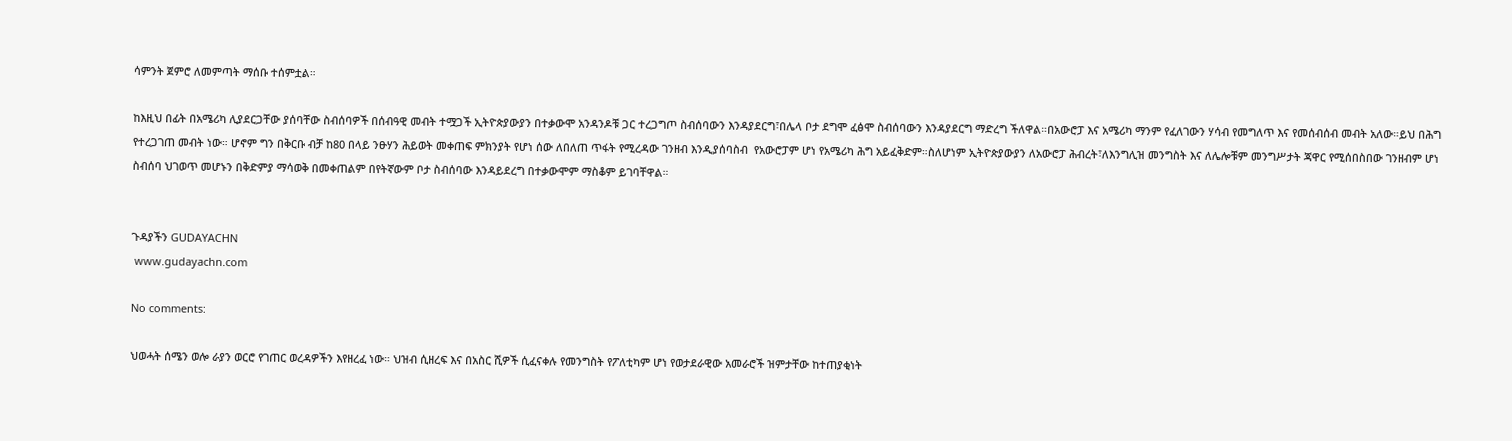ሳምንት ጀምሮ ለመምጣት ማሰቡ ተሰምቷል።

ከእዚህ በፊት በአሜሪካ ሊያደርጋቸው ያሰባቸው ስብሰባዎች በሰብዓዊ መብት ተሟጋች ኢትዮጵያውያን በተቃውሞ አንዳንዶቹ ጋር ተረጋግጦ ስብሰባውን እንዳያደርግ፣በሌላ ቦታ ደግሞ ፈፅሞ ስብሰባውን እንዳያደርግ ማድረግ ችለዋል።በአውሮፓ እና አሜሪካ ማንም የፈለገውን ሃሳብ የመግለጥ እና የመሰብሰብ መብት አለው።ይህ በሕግ የተረጋገጠ መብት ነው። ሆኖም ግን በቅርቡ ብቻ ከ80 በላይ ንፁሃን ሕይወት መቀጠፍ ምክንያት የሆነ ሰው ለበለጠ ጥፋት የሚረዳው ገንዘብ እንዲያሰባስብ  የአውሮፓም ሆነ የአሜሪካ ሕግ አይፈቅድም።ስለሆነም ኢትዮጵያውያን ለአውሮፓ ሕብረት፣ለእንግሊዝ መንግስት እና ለሌሎቹም መንግሥታት ጃዋር የሚሰበስበው ገንዘብም ሆነ ስብሰባ ህገወጥ መሆኑን በቅድምያ ማሳወቅ በመቀጠልም በየትኛውም ቦታ ስብሰባው እንዳይደረግ በተቃውሞም ማስቆም ይገባቸዋል።


ጉዳያችን GUDAYACHN
 www.gudayachn.com

No comments:

ህወሓት ሰሜን ወሎ ራያን ወርሮ የገጠር ወረዳዎችን እየዘረፈ ነው። ህዝብ ሲዘረፍ እና በአስር ሺዎች ሲፈናቀሉ የመንግስት የፖለቲካም ሆነ የወታደራዊው አመራሮች ዝምታቸው ከተጠያቂነት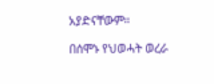አያድናቸውም።

በሰሞኑ የህወሓት ወረራ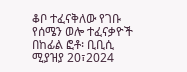ቆቦ ተፈናቅለው የገቡ የሰሜን ወሎ ተፈናቃዮች  በከፊል ፎቶ፡ ቢቢሲ ሚያዝያ 20፣2024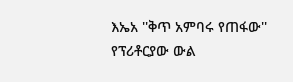እኤአ ''ቅጥ አምባሩ የጠፋው'' የፕሪቶርያው ውል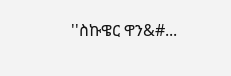''ስኩዌር ዋን&#...